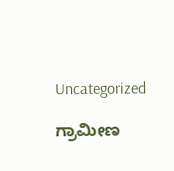Uncategorized

ಗ್ರಾಮೀಣ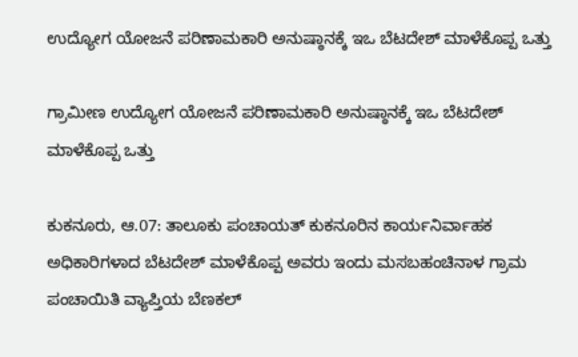ಉದ್ಯೋಗ ಯೋಜನೆ ಪರಿಣಾಮಕಾರಿ ಅನುಷ್ಠಾನಕ್ಕೆ ಇಒ ಬೆಟದೇಶ್ ಮಾಳೆಕೊಪ್ಪ ಒತ್ತು

ಗ್ರಾಮೀಣ ಉದ್ಯೋಗ ಯೋಜನೆ ಪರಿಣಾಮಕಾರಿ ಅನುಷ್ಠಾನಕ್ಕೆ ಇಒ ಬೆಟದೇಶ್ ಮಾಳೆಕೊಪ್ಪ ಒತ್ತು

ಕುಕನೂರು, ಆ.07: ತಾಲೂಕು ಪಂಚಾಯತ್ ಕುಕನೂರಿನ ಕಾರ್ಯನಿರ್ವಾಹಕ ಅಧಿಕಾರಿಗಳಾದ ಬೆಟದೇಶ್ ಮಾಳೆಕೊಪ್ಪ ಅವರು ಇಂದು ಮಸಬಹಂಚಿನಾಳ ಗ್ರಾಮ ಪಂಚಾಯಿತಿ ವ್ಯಾಪ್ತಿಯ ಬೆಣಕಲ್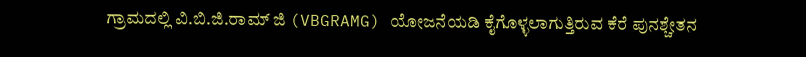ಗ್ರಾಮದಲ್ಲಿ ವಿ.ಬಿ.ಜಿ.ರಾಮ್ ಜಿ (VBGRAMG) ಯೋಜನೆಯಡಿ ಕೈಗೊಳ್ಳಲಾಗುತ್ತಿರುವ ಕೆರೆ ಪುನಶ್ಚೇತನ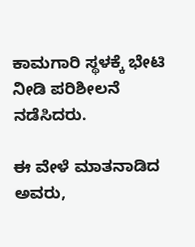ಕಾಮಗಾರಿ ಸ್ಥಳಕ್ಕೆ ಭೇಟಿ ನೀಡಿ ಪರಿಶೀಲನೆ ನಡೆಸಿದರು.

ಈ ವೇಳೆ ಮಾತನಾಡಿದ ಅವರು,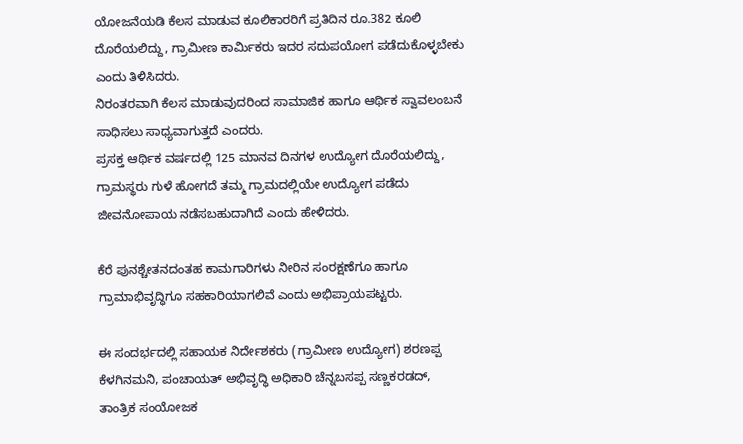ಯೋಜನೆಯಡಿ ಕೆಲಸ ಮಾಡುವ ಕೂಲಿಕಾರರಿಗೆ ಪ್ರತಿದಿನ ರೂ.382 ಕೂಲಿ ದೊರೆಯಲಿದ್ದು, ಗ್ರಾಮೀಣ ಕಾರ್ಮಿಕರು ಇದರ ಸದುಪಯೋಗ ಪಡೆದುಕೊಳ್ಳಬೇಕು ಎಂದು ತಿಳಿಸಿದರು.
ನಿರಂತರವಾಗಿ ಕೆಲಸ ಮಾಡುವುದರಿಂದ ಸಾಮಾಜಿಕ ಹಾಗೂ ಆರ್ಥಿಕ ಸ್ವಾವಲಂಬನೆ ಸಾಧಿಸಲು ಸಾಧ್ಯವಾಗುತ್ತದೆ ಎಂದರು.
ಪ್ರಸಕ್ತ ಆರ್ಥಿಕ ವರ್ಷದಲ್ಲಿ 125 ಮಾನವ ದಿನಗಳ ಉದ್ಯೋಗ ದೊರೆಯಲಿದ್ದು, ಗ್ರಾಮಸ್ಥರು ಗುಳೆ ಹೋಗದೆ ತಮ್ಮ ಗ್ರಾಮದಲ್ಲಿಯೇ ಉದ್ಯೋಗ ಪಡೆದು ಜೀವನೋಪಾಯ ನಡೆಸಬಹುದಾಗಿದೆ ಎಂದು ಹೇಳಿದರು.

ಕೆರೆ ಪುನಶ್ಚೇತನದಂತಹ ಕಾಮಗಾರಿಗಳು ನೀರಿನ ಸಂರಕ್ಷಣೆಗೂ ಹಾಗೂ ಗ್ರಾಮಾಭಿವೃದ್ಧಿಗೂ ಸಹಕಾರಿಯಾಗಲಿವೆ ಎಂದು ಅಭಿಪ್ರಾಯಪಟ್ಟರು.

ಈ ಸಂದರ್ಭದಲ್ಲಿ ಸಹಾಯಕ ನಿರ್ದೇಶಕರು (ಗ್ರಾಮೀಣ ಉದ್ಯೋಗ) ಶರಣಪ್ಪ ಕೆಳಗಿನಮನಿ, ಪಂಚಾಯತ್ ಅಭಿವೃದ್ಧಿ ಅಧಿಕಾರಿ ಚೆನ್ನಬಸಪ್ಪ ಸಣ್ಣಕರಡದ್, ತಾಂತ್ರಿಕ ಸಂಯೋಜಕ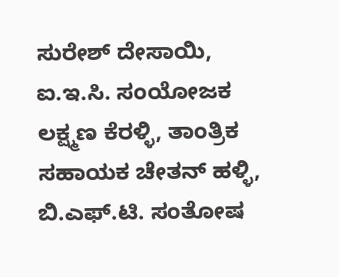ಸುರೇಶ್ ದೇಸಾಯಿ, ಐ.ಇ.ಸಿ. ಸಂಯೋಜಕ ಲಕ್ಷ್ಮಣ ಕೆರಳ್ಳಿ, ತಾಂತ್ರಿಕ ಸಹಾಯಕ ಚೇತನ್ ಹಳ್ಳಿ, ಬಿ.ಎಫ್.ಟಿ. ಸಂತೋಷ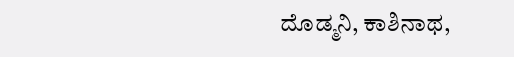ದೊಡ್ಮನಿ, ಕಾಶಿನಾಥ,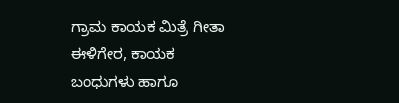ಗ್ರಾಮ ಕಾಯಕ ಮಿತ್ರೆ ಗೀತಾ ಈಳಿಗೇರ, ಕಾಯಕ ಬಂಧುಗಳು ಹಾಗೂ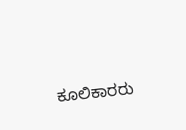ಕೂಲಿಕಾರರು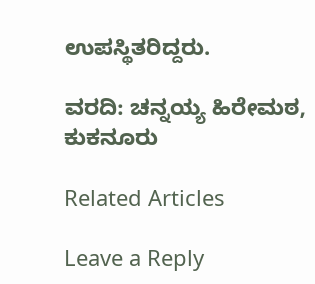ಉಪಸ್ಥಿತರಿದ್ದರು.

ವರದಿ: ಚನ್ನಯ್ಯ ಹಿರೇಮಠ, ಕುಕನೂರು

Related Articles

Leave a Reply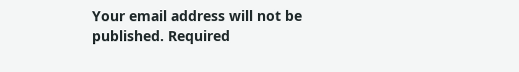Your email address will not be published. Required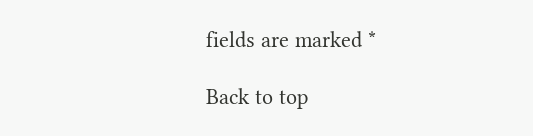fields are marked *

Back to top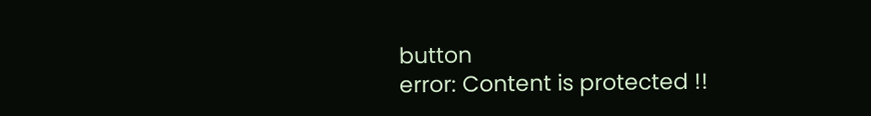button
error: Content is protected !!